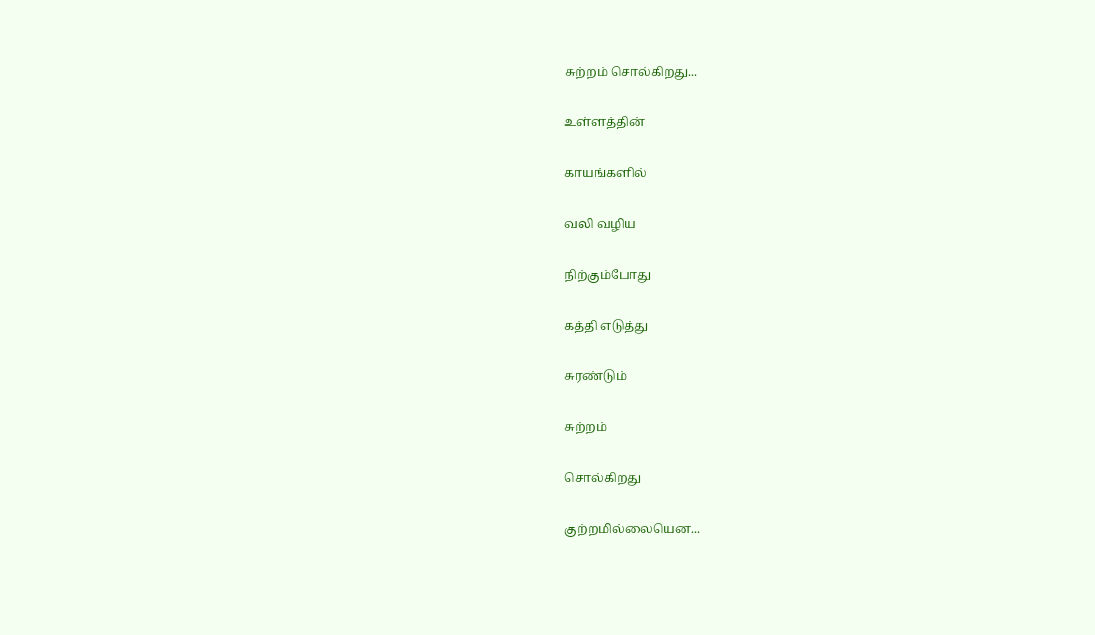சுற்றம் சொல்கிறது...

உள்ளத்தின்

காயங்களில்

வலி வழிய

நிற்கும்போது

கத்தி எடுத்து

சுரண்டும்

சுற்றம்

சொல்கிறது

குற்றமில்லையென...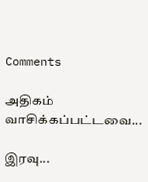Comments

அதிகம் வாசிக்கப்பட்டவை...

இரவு...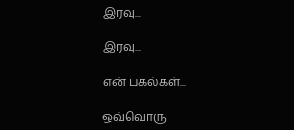இரவு...

இரவு...

என் பகல்கள்...

ஒவ்வொரு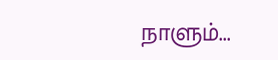நாளும்...